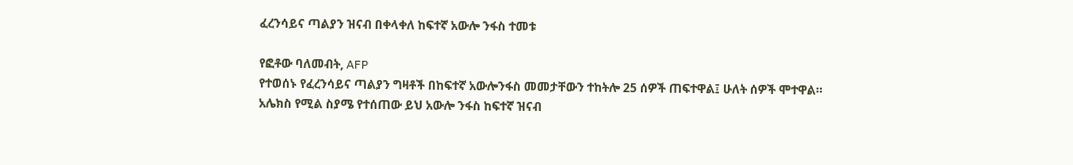ፈረንሳይና ጣልያን ዝናብ በቀላቀለ ከፍተኛ አውሎ ንፋስ ተመቱ

የፎቶው ባለመብት, AFP
የተወሰኑ የፈረንሳይና ጣልያን ግዛቶች በከፍተኛ አውሎንፋስ መመታቸውን ተከትሎ 25 ሰዎች ጠፍተዋል፤ ሁለት ሰዎች ሞተዋል።
አሌክስ የሚል ስያሜ የተሰጠው ይህ አውሎ ንፋስ ከፍተኛ ዝናብ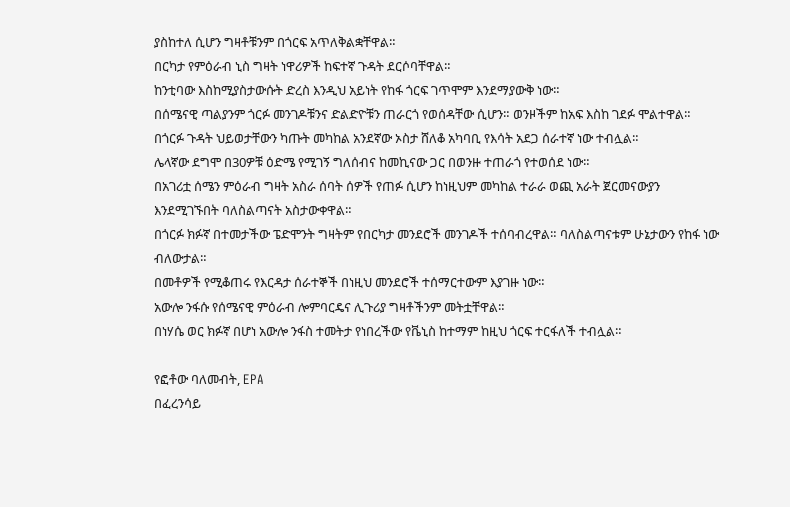ያስከተለ ሲሆን ግዛቶቹንም በጎርፍ አጥለቅልቋቸዋል።
በርካታ የምዕራብ ኒስ ግዛት ነዋሪዎች ከፍተኛ ጉዳት ደርሶባቸዋል።
ከንቲባው እስከሚያስታውሱት ድረስ እንዲህ አይነት የከፋ ጎርፍ ገጥሞም እንደማያውቅ ነው።
በሰሜናዊ ጣልያንም ጎርፉ መንገዶቹንና ድልድዮቹን ጠራርጎ የወሰዳቸው ሲሆን። ወንዞችም ከአፍ እስከ ገደፉ ሞልተዋል።
በጎርፉ ጉዳት ህይወታቸውን ካጡት መካከል አንደኛው ኦስታ ሸለቆ አካባቢ የእሳት አደጋ ሰራተኛ ነው ተብሏል።
ሌላኛው ደግሞ በ30ዎቹ ዕድሜ የሚገኝ ግለሰብና ከመኪናው ጋር በወንዙ ተጠራጎ የተወሰደ ነው።
በአገሪቷ ሰሜን ምዕራብ ግዛት አስራ ሰባት ሰዎች የጠፉ ሲሆን ከነዚህም መካከል ተራራ ወጪ አራት ጀርመናውያን እንደሚገኙበት ባለስልጣናት አስታውቀዋል።
በጎርፉ ክፉኛ በተመታችው ፔድሞንት ግዛትም የበርካታ መንደሮች መንገዶች ተሰባብረዋል። ባለስልጣናቱም ሁኔታውን የከፋ ነው ብለውታል።
በመቶዎች የሚቆጠሩ የእርዳታ ሰራተኞች በነዚህ መንደሮች ተሰማርተውም እያገዙ ነው።
አውሎ ንፋሱ የሰሜናዊ ምዕራብ ሎምባርዴና ሊጉሪያ ግዛቶችንም መትቷቸዋል።
በነሃሴ ወር ክፉኛ በሆነ አውሎ ንፋስ ተመትታ የነበረችው የቬኒስ ከተማም ከዚህ ጎርፍ ተርፋለች ተብሏል።

የፎቶው ባለመብት, EPA
በፈረንሳይ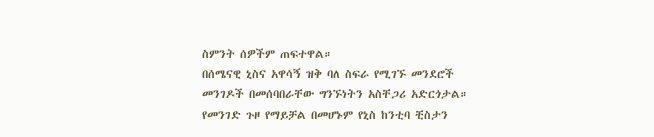ስምንት ሰዎችም ጠፍተዋል።
በሰሜናዊ ኒስና አዋሳኝ ዝቅ ባለ ስፍራ የሚገኙ መንደሮች መንገዶች በመሰባበራቸው ግንኙነትን አስቸጋሪ አድርጎታል።
የመንገድ ጉዞ የማይቻል በመሆኑም የኒስ ከንቲባ ቺስታን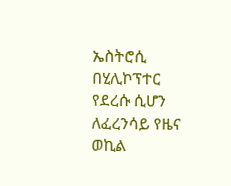ኤስትሮሲ በሂሊኮፕተር የደረሱ ሲሆን ለፈረንሳይ የዜና ወኪል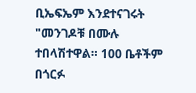ቢኤፍኤም እንደተናገሩት "መንገዶቹ በሙሉ ተበላሽተዋል። 100 ቤቶችም በጎርፉ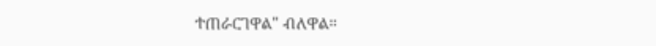ተጠራርገዋል" ብለዋል።